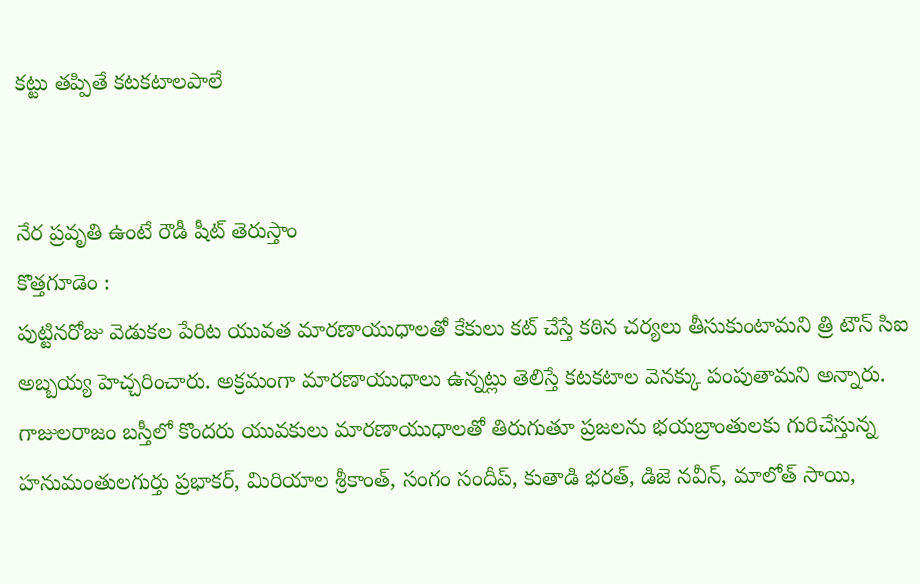కట్టు తప్పితే కటకటాలపాలే


నేర ప్రవృతి ఉంటే రౌడీ షీట్‌ తెరుస్తాం
కొత్తగూడెం :
పుట్టినరోజు వెడుకల పేరిట యువత మారణాయుధాలతో కేకులు కట్‌ చేస్తే కఠిన చర్యలు తీసుకుంటామని త్రి టౌన్‌ సిఐ అబ్బయ్య హెచ్చరించారు. అక్రమంగా మారణాయుధాలు ఉన్నట్లు తెలిస్తే కటకటాల వెనక్కు పంపుతామని అన్నారు. గాజులరాజం బస్తీలో కొందరు యువకులు మారణాయుధాలతో తిరుగుతూ ప్రజలను భయబ్రాంతులకు గురిచేస్తున్న హనుమంతులగుర్తు ప్రభాకర్‌, మిరియాల శ్రీకాంత్‌, సంగం సందీప్‌, కుతాడి భరత్‌, డిజె నవీన్‌, మాలోత్‌ సాయి,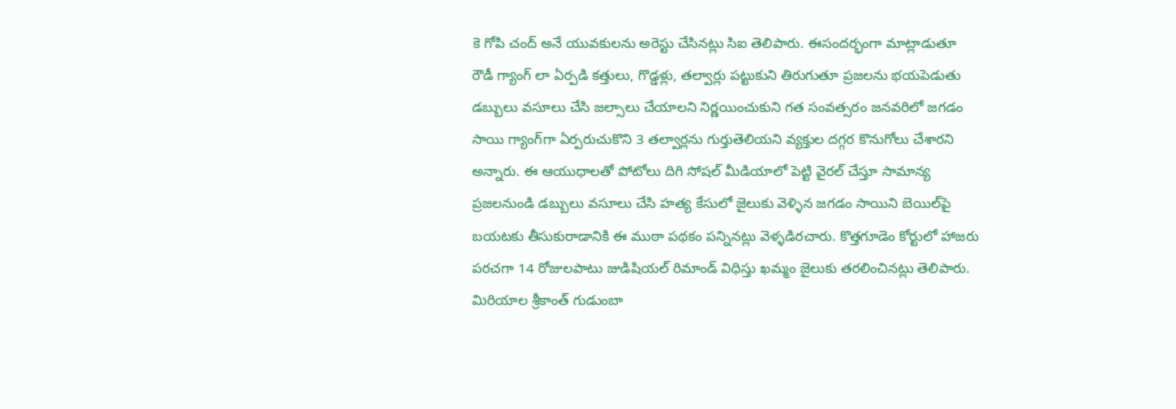కె గోపి చంద్‌ అనే యువకులను అరెస్టు చేసినట్లు సిఐ తెలిపారు. ఈసందర్భంగా మాట్లాడుతూ రౌడీ గ్యాంగ్‌ లా ఏర్పడి కత్తులు, గొడ్డళ్లు, తల్వార్లు పట్టుకుని తిరుగుతూ ప్రజలను భయపెడుతు డబ్బులు వసూలు చేసి జల్సాలు చేయాలని నిర్ణయించుకుని గత సంవత్సరం జనవరిలో జగడం సాయి గ్యాంగ్‌గా ఏర్పరుచుకొని 3 తల్వార్లను గుర్తుతెలియని వ్యక్తుల దగ్గర కొనుగోలు చేశారని అన్నారు. ఈ ఆయుధాలతో పోటోలు దిగి సోషల్‌ మీడియాలో పెట్టి వైరల్‌ చేస్తూ సామాన్య ప్రజలనుండి డబ్బులు వసూలు చేసి హత్య కేసులో జైలుకు వెళ్ళిన జగడం సాయిని బెయిల్‌పై బయటకు తీసుకురాడానికి ఈ ముఠా పథకం పన్నినట్లు వెళ్ళడిరచారు. కొత్తగూడెం కోర్టులో హాజరు పరచగా 14 రోజులపాటు జుడిషియల్‌ రిమాండ్‌ విధిస్తు ఖమ్మం జైలుకు తరలించినట్లు తెలిపారు. మిరియాల శ్రీకాంత్‌ గుడుంబా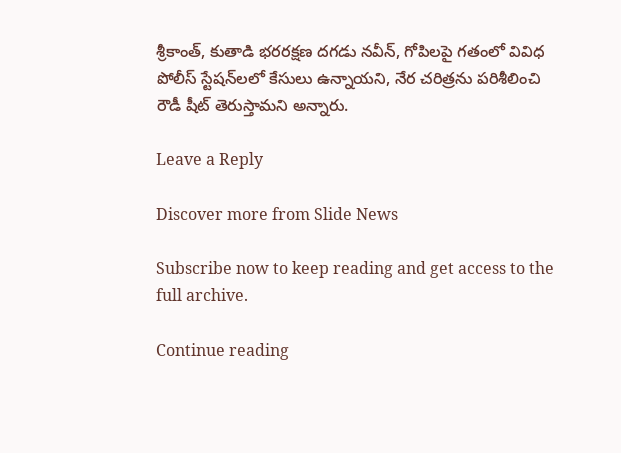శ్రీకాంత్‌, కుతాడి భరరక్షణ దగడు నవీన్‌, గోపిలపై గతంలో వివిధ పోలీస్‌ స్టేషన్‌లలో కేసులు ఉన్నాయని, నేర చరిత్రను పరిశీలించి రౌడీ షీట్‌ తెరుస్తామని అన్నారు.

Leave a Reply

Discover more from Slide News

Subscribe now to keep reading and get access to the full archive.

Continue reading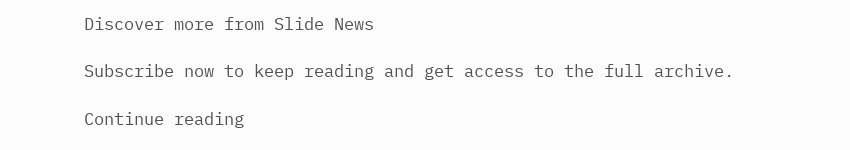Discover more from Slide News

Subscribe now to keep reading and get access to the full archive.

Continue reading